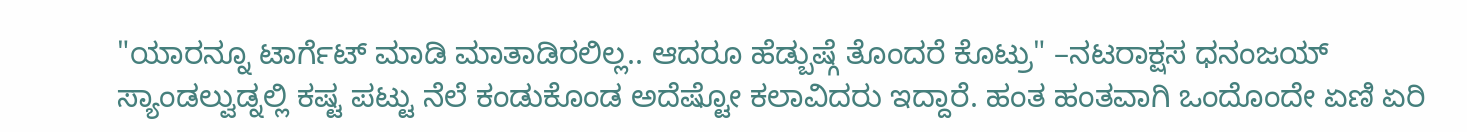"ಯಾರನ್ನೂ ಟಾರ್ಗೆಟ್ ಮಾಡಿ ಮಾತಾಡಿರಲಿಲ್ಲ.. ಆದರೂ ಹೆಡ್ಬುಷ್ಗೆ ತೊಂದರೆ ಕೊಟ್ರು" –ನಟರಾಕ್ಷಸ ಧನಂಜಯ್
ಸ್ಯಾಂಡಲ್ವುಡ್ನಲ್ಲಿ ಕಷ್ಟ ಪಟ್ಟು ನೆಲೆ ಕಂಡುಕೊಂಡ ಅದೆಷ್ಟೋ ಕಲಾವಿದರು ಇದ್ದಾರೆ. ಹಂತ ಹಂತವಾಗಿ ಒಂದೊಂದೇ ಏಣಿ ಏರಿ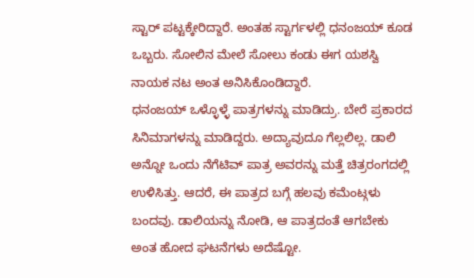ಸ್ಟಾರ್ ಪಟ್ಟಕ್ಕೇರಿದ್ದಾರೆ. ಅಂತಹ ಸ್ಟಾರ್ಗಳಲ್ಲಿ ಧನಂಜಯ್ ಕೂಡ ಒಬ್ಬರು. ಸೋಲಿನ ಮೇಲೆ ಸೋಲು ಕಂಡು ಈಗ ಯಶಸ್ವಿ ನಾಯಕ ನಟ ಅಂತ ಅನಿಸಿಕೊಂಡಿದ್ದಾರೆ.
ಧನಂಜಯ್ ಒಳ್ಳೊಳ್ಳೆ ಪಾತ್ರಗಳನ್ನು ಮಾಡಿದ್ರು. ಬೇರೆ ಪ್ರಕಾರದ ಸಿನಿಮಾಗಳನ್ನು ಮಾಡಿದ್ದರು. ಅದ್ಯಾವುದೂ ಗೆಲ್ಲಲಿಲ್ಲ. ಡಾಲಿ ಅನ್ನೋ ಒಂದು ನೆಗೆಟಿವ್ ಪಾತ್ರ ಅವರನ್ನು ಮತ್ತೆ ಚಿತ್ರರಂಗದಲ್ಲಿ ಉಳಿಸಿತ್ತು. ಆದರೆ, ಈ ಪಾತ್ರದ ಬಗ್ಗೆ ಹಲವು ಕಮೆಂಟ್ಗಳು ಬಂದವು. ಡಾಲಿಯನ್ನು ನೋಡಿ, ಆ ಪಾತ್ರದಂತೆ ಆಗಬೇಕು ಅಂತ ಹೋದ ಘಟನೆಗಳು ಅದೆಷ್ಟೋ.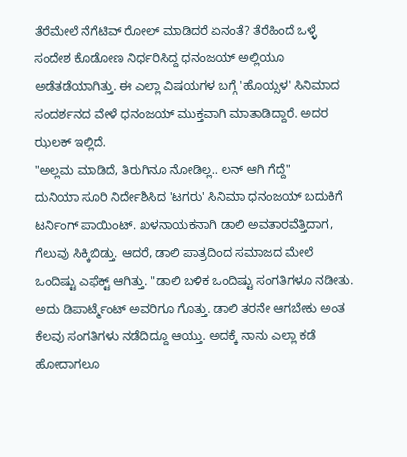ತೆರೆಮೇಲೆ ನೆಗೆಟಿವ್ ರೋಲ್ ಮಾಡಿದರೆ ಏನಂತೆ? ತೆರೆಹಿಂದೆ ಒಳ್ಳೆ ಸಂದೇಶ ಕೊಡೋಣ ನಿರ್ಧರಿಸಿದ್ದ ಧನಂಜಯ್ ಅಲ್ಲಿಯೂ ಅಡೆತಡೆಯಾಗಿತ್ತು. ಈ ಎಲ್ಲಾ ವಿಷಯಗಳ ಬಗ್ಗೆ 'ಹೊಯ್ಸಳ' ಸಿನಿಮಾದ ಸಂದರ್ಶನದ ವೇಳೆ ಧನಂಜಯ್ ಮುಕ್ತವಾಗಿ ಮಾತಾಡಿದ್ದಾರೆ. ಅದರ ಝಲಕ್ ಇಲ್ಲಿದೆ.
"ಅಲ್ಲಮ ಮಾಡಿದೆ, ತಿರುಗಿನೂ ನೋಡಿಲ್ಲ.. ಲನ್ ಆಗಿ ಗೆದ್ದೆ"
ದುನಿಯಾ ಸೂರಿ ನಿರ್ದೇಶಿಸಿದ 'ಟಗರು' ಸಿನಿಮಾ ಧನಂಜಯ್ ಬದುಕಿಗೆ ಟರ್ನಿಂಗ್ ಪಾಯಿಂಟ್. ಖಳನಾಯಕನಾಗಿ ಡಾಲಿ ಅವತಾರವೆತ್ತಿದಾಗ, ಗೆಲುವು ಸಿಕ್ಕಿಬಿಡ್ತು. ಆದರೆ, ಡಾಲಿ ಪಾತ್ರದಿಂದ ಸಮಾಜದ ಮೇಲೆ ಒಂದಿಷ್ಟು ಎಫೆಕ್ಟ್ ಆಗಿತ್ತು. "ಡಾಲಿ ಬಳಿಕ ಒಂದಿಷ್ಟು ಸಂಗತಿಗಳೂ ನಡೀತು. ಅದು ಡಿಪಾರ್ಟ್ಮೆಂಟ್ ಅವರಿಗೂ ಗೊತ್ತು. ಡಾಲಿ ತರನೇ ಆಗಬೇಕು ಅಂತ ಕೆಲವು ಸಂಗತಿಗಳು ನಡೆದಿದ್ದೂ ಆಯ್ತು. ಅದಕ್ಕೆ ನಾನು ಎಲ್ಲಾ ಕಡೆ ಹೋದಾಗಲೂ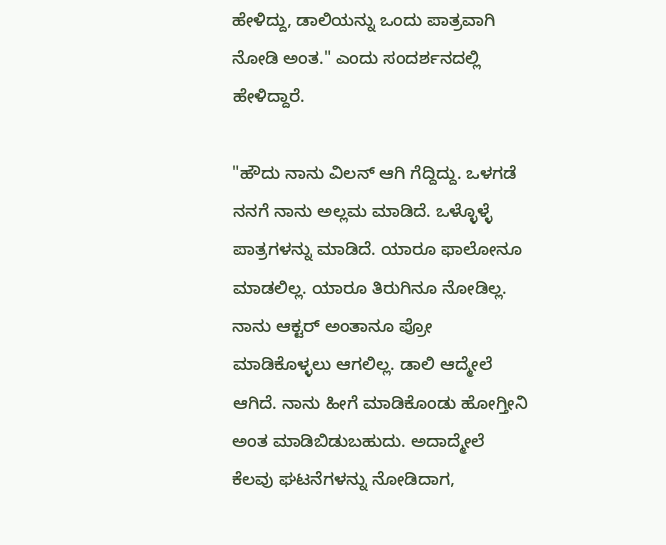ಹೇಳಿದ್ದು, ಡಾಲಿಯನ್ನು ಒಂದು ಪಾತ್ರವಾಗಿ ನೋಡಿ ಅಂತ." ಎಂದು ಸಂದರ್ಶನದಲ್ಲಿ ಹೇಳಿದ್ದಾರೆ.

"ಹೌದು ನಾನು ವಿಲನ್ ಆಗಿ ಗೆದ್ದಿದ್ದು. ಒಳಗಡೆ ನನಗೆ ನಾನು ಅಲ್ಲಮ ಮಾಡಿದೆ. ಒಳ್ಳೊಳ್ಳೆ ಪಾತ್ರಗಳನ್ನು ಮಾಡಿದೆ. ಯಾರೂ ಫಾಲೋನೂ ಮಾಡಲಿಲ್ಲ. ಯಾರೂ ತಿರುಗಿನೂ ನೋಡಿಲ್ಲ. ನಾನು ಆಕ್ಟರ್ ಅಂತಾನೂ ಪ್ರೋ ಮಾಡಿಕೊಳ್ಳಲು ಆಗಲಿಲ್ಲ. ಡಾಲಿ ಆದ್ಮೇಲೆ ಆಗಿದೆ. ನಾನು ಹೀಗೆ ಮಾಡಿಕೊಂಡು ಹೋಗ್ತೀನಿ ಅಂತ ಮಾಡಿಬಿಡುಬಹುದು. ಅದಾದ್ಮೇಲೆ ಕೆಲವು ಘಟನೆಗಳನ್ನು ನೋಡಿದಾಗ,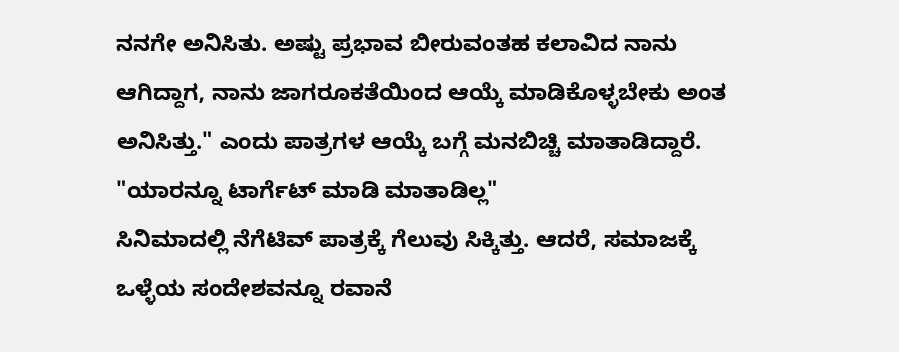ನನಗೇ ಅನಿಸಿತು. ಅಷ್ಟು ಪ್ರಭಾವ ಬೀರುವಂತಹ ಕಲಾವಿದ ನಾನು ಆಗಿದ್ದಾಗ, ನಾನು ಜಾಗರೂಕತೆಯಿಂದ ಆಯ್ಕೆ ಮಾಡಿಕೊಳ್ಳಬೇಕು ಅಂತ ಅನಿಸಿತ್ತು." ಎಂದು ಪಾತ್ರಗಳ ಆಯ್ಕೆ ಬಗ್ಗೆ ಮನಬಿಚ್ಚಿ ಮಾತಾಡಿದ್ದಾರೆ.
"ಯಾರನ್ನೂ ಟಾರ್ಗೆಟ್ ಮಾಡಿ ಮಾತಾಡಿಲ್ಲ"
ಸಿನಿಮಾದಲ್ಲಿ ನೆಗೆಟಿವ್ ಪಾತ್ರಕ್ಕೆ ಗೆಲುವು ಸಿಕ್ಕಿತ್ತು. ಆದರೆ, ಸಮಾಜಕ್ಕೆ ಒಳ್ಳೆಯ ಸಂದೇಶವನ್ನೂ ರವಾನೆ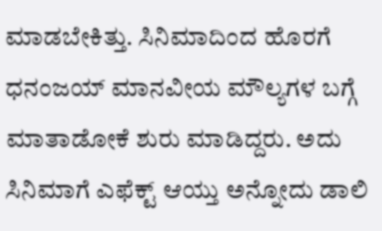ಮಾಡಬೇಕಿತ್ತು. ಸಿನಿಮಾದಿಂದ ಹೊರಗೆ ಧನಂಜಯ್ ಮಾನವೀಯ ಮೌಲ್ಯಗಳ ಬಗ್ಗೆ ಮಾತಾಡೋಕೆ ಶುರು ಮಾಡಿದ್ದರು. ಅದು ಸಿನಿಮಾಗೆ ಎಫೆಕ್ಟ್ ಆಯ್ತು ಅನ್ನೋದು ಡಾಲಿ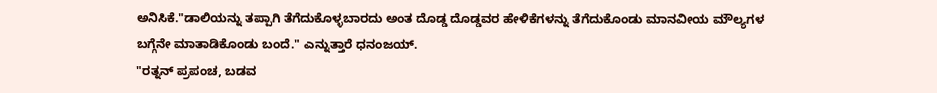ಅನಿಸಿಕೆ."ಡಾಲಿಯನ್ನು ತಪ್ಪಾಗಿ ತೆಗೆದುಕೊಳ್ಳಬಾರದು ಅಂತ ದೊಡ್ಡ ದೊಡ್ಡವರ ಹೇಳಿಕೆಗಳನ್ನು ತೆಗೆದುಕೊಂಡು ಮಾನವೀಯ ಮೌಲ್ಯಗಳ ಬಗ್ಗೆನೇ ಮಾತಾಡಿಕೊಂಡು ಬಂದೆ." ಎನ್ನುತ್ತಾರೆ ಧನಂಜಯ್.
"ರತ್ನನ್ ಪ್ರಪಂಚ, ಬಡವ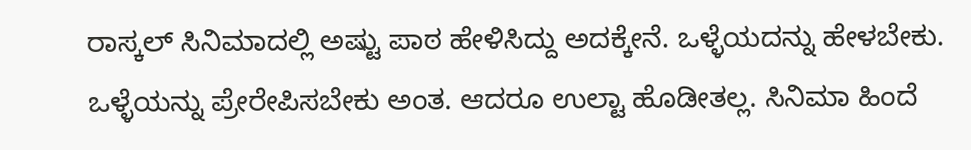ರಾಸ್ಕಲ್ ಸಿನಿಮಾದಲ್ಲಿ ಅಷ್ಟು ಪಾಠ ಹೇಳಿಸಿದ್ದು ಅದಕ್ಕೇನೆ. ಒಳ್ಳೆಯದನ್ನು ಹೇಳಬೇಕು. ಒಳ್ಳೆಯನ್ನು ಪ್ರೇರೇಪಿಸಬೇಕು ಅಂತ. ಆದರೂ ಉಲ್ಟಾ ಹೊಡೀತಲ್ಲ. ಸಿನಿಮಾ ಹಿಂದೆ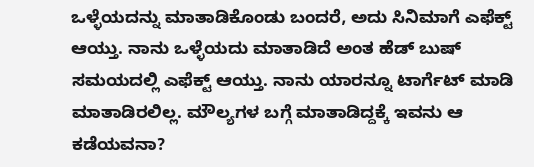ಒಳ್ಳೆಯದನ್ನು ಮಾತಾಡಿಕೊಂಡು ಬಂದರೆ, ಅದು ಸಿನಿಮಾಗೆ ಎಫೆಕ್ಟ್ ಆಯ್ತು. ನಾನು ಒಳ್ಳೆಯದು ಮಾತಾಡಿದೆ ಅಂತ ಹೆಡ್ ಬುಷ್ ಸಮಯದಲ್ಲಿ ಎಫೆಕ್ಟ್ ಆಯ್ತು. ನಾನು ಯಾರನ್ನೂ ಟಾರ್ಗೆಟ್ ಮಾಡಿ ಮಾತಾಡಿರಲಿಲ್ಲ. ಮೌಲ್ಯಗಳ ಬಗ್ಗೆ ಮಾತಾಡಿದ್ದಕ್ಕೆ ಇವನು ಆ ಕಡೆಯವನಾ?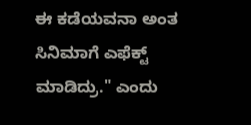ಈ ಕಡೆಯವನಾ ಅಂತ ಸಿನಿಮಾಗೆ ಎಫೆಕ್ಟ್ ಮಾಡಿದ್ರು." ಎಂದು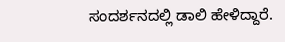ಸಂದರ್ಶನದಲ್ಲಿ ಡಾಲಿ ಹೇಳಿದ್ದಾರೆ.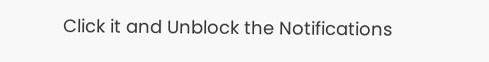Click it and Unblock the Notifications